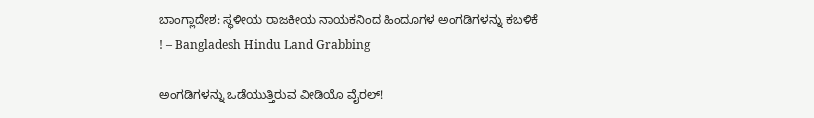ಬಾಂಗ್ಲಾದೇಶ: ಸ್ಥಳೀಯ ರಾಜಕೀಯ ನಾಯಕನಿಂದ ಹಿಂದೂಗಳ ಅಂಗಡಿಗಳನ್ನು ಕಬಳಿಕೆ ! – Bangladesh Hindu Land Grabbing

ಅಂಗಡಿಗಳನ್ನು ಒಡೆಯುತ್ತಿರುವ ವೀಡಿಯೊ ವೈರಲ್!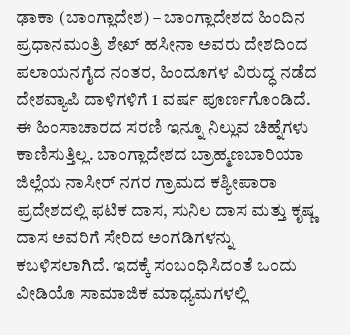ಢಾಕಾ (ಬಾಂಗ್ಲಾದೇಶ) – ಬಾಂಗ್ಲಾದೇಶದ ಹಿಂದಿನ ಪ್ರಧಾನಮಂತ್ರಿ ಶೇಖ್ ಹಸೀನಾ ಅವರು ದೇಶದಿಂದ ಪಲಾಯನಗೈದ ನಂತರ, ಹಿಂದೂಗಳ ವಿರುದ್ಧ ನಡೆದ ದೇಶವ್ಯಾಪಿ ದಾಳಿಗಳಿಗೆ 1 ವರ್ಷ ಪೂರ್ಣಗೊಂಡಿದೆ. ಈ ಹಿಂಸಾಚಾರದ ಸರಣಿ ಇನ್ನೂ ನಿಲ್ಲುವ ಚಿಹ್ನೆಗಳು ಕಾಣಿಸುತ್ತಿಲ್ಲ. ಬಾಂಗ್ಲಾದೇಶದ ಬ್ರಾಹ್ಮಣಬಾರಿಯಾ ಜಿಲ್ಲೆಯ ನಾಸೀರ್‌ ನಗರ ಗ್ರಾಮದ ಕಶ್ಯೀಪಾರಾ ಪ್ರದೇಶದಲ್ಲಿ ಫಟಿಕ ದಾಸ, ಸುನಿಲ ದಾಸ ಮತ್ತು ಕೃಷ್ಣ ದಾಸ ಅವರಿಗೆ ಸೇರಿದ ಅಂಗಡಿಗಳನ್ನು ಕಬಳಿಸಲಾಗಿದೆ. ಇದಕ್ಕೆ ಸಂಬಂಧಿಸಿದಂತೆ ಒಂದು ವೀಡಿಯೊ ಸಾಮಾಜಿಕ ಮಾಧ್ಯಮಗಳಲ್ಲಿ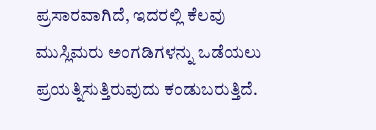ಪ್ರಸಾರವಾಗಿದೆ, ಇದರಲ್ಲಿ ಕೆಲವು ಮುಸ್ಲಿಮರು ಅಂಗಡಿಗಳನ್ನು ಒಡೆಯಲು ಪ್ರಯತ್ನಿಸುತ್ತಿರುವುದು ಕಂಡುಬರುತ್ತಿದೆ.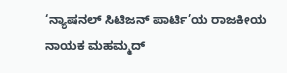‘ನ್ಯಾಷನಲ್ ಸಿಟಿಜನ್ ಪಾರ್ಟಿ’ಯ ರಾಜಕೀಯ ನಾಯಕ ಮಹಮ್ಮದ್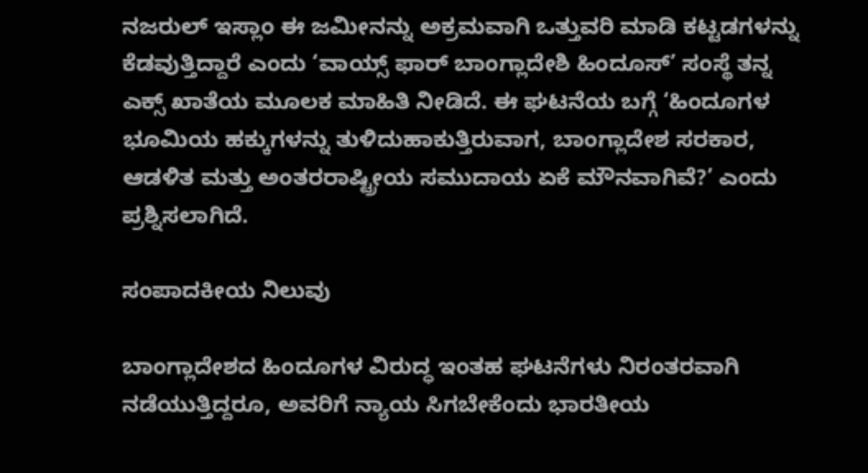ನಜರುಲ್ ಇಸ್ಲಾಂ ಈ ಜಮೀನನ್ನು ಅಕ್ರಮವಾಗಿ ಒತ್ತುವರಿ ಮಾಡಿ ಕಟ್ಟಡಗಳನ್ನು ಕೆಡವುತ್ತಿದ್ದಾರೆ ಎಂದು ‘ವಾಯ್ಸ್ ಫಾರ್ ಬಾಂಗ್ಲಾದೇಶಿ ಹಿಂದೂಸ್’ ಸಂಸ್ಥೆ ತನ್ನ ಎಕ್ಸ್ ಖಾತೆಯ ಮೂಲಕ ಮಾಹಿತಿ ನೀಡಿದೆ. ಈ ಘಟನೆಯ ಬಗ್ಗೆ ‘ಹಿಂದೂಗಳ ಭೂಮಿಯ ಹಕ್ಕುಗಳನ್ನು ತುಳಿದುಹಾಕುತ್ತಿರುವಾಗ, ಬಾಂಗ್ಲಾದೇಶ ಸರಕಾರ, ಆಡಳಿತ ಮತ್ತು ಅಂತರರಾಷ್ಟ್ರೀಯ ಸಮುದಾಯ ಏಕೆ ಮೌನವಾಗಿವೆ?’ ಎಂದು ಪ್ರಶ್ನಿಸಲಾಗಿದೆ.

ಸಂಪಾದಕೀಯ ನಿಲುವು

ಬಾಂಗ್ಲಾದೇಶದ ಹಿಂದೂಗಳ ವಿರುದ್ಧ ಇಂತಹ ಘಟನೆಗಳು ನಿರಂತರವಾಗಿ ನಡೆಯುತ್ತಿದ್ದರೂ, ಅವರಿಗೆ ನ್ಯಾಯ ಸಿಗಬೇಕೆಂದು ಭಾರತೀಯ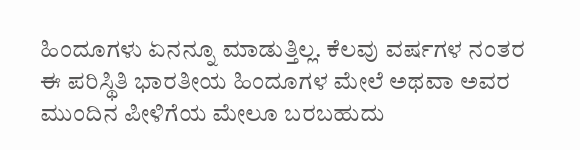ಹಿಂದೂಗಳು ಏನನ್ನೂ ಮಾಡುತ್ತಿಲ್ಲ. ಕೆಲವು ವರ್ಷಗಳ ನಂತರ ಈ ಪರಿಸ್ಥಿತಿ ಭಾರತೀಯ ಹಿಂದೂಗಳ ಮೇಲೆ ಅಥವಾ ಅವರ ಮುಂದಿನ ಪೀಳಿಗೆಯ ಮೇಲೂ ಬರಬಹುದು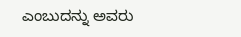ಎಂಬುದನ್ನು ಅವರು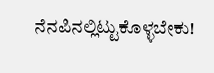ನೆನಪಿನಲ್ಲಿಟ್ಟುಕೊಳ್ಳಬೇಕು!